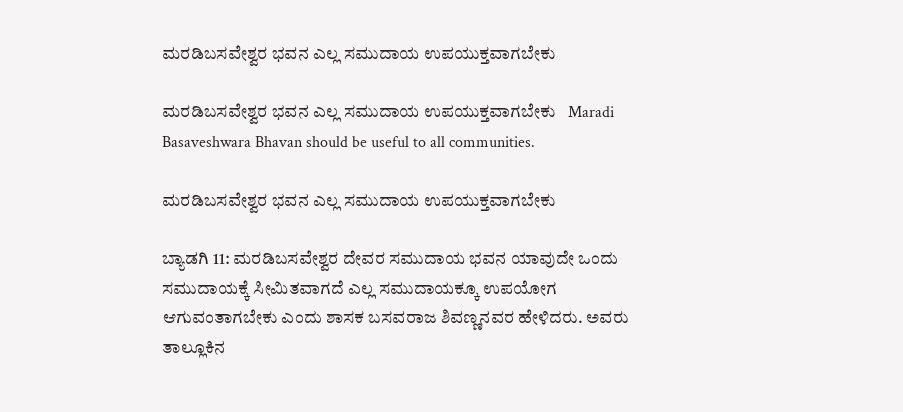ಮರಡಿಬಸವೇಶ್ವರ ಭವನ ಎಲ್ಲ ಸಮುದಾಯ ಉಪಯುಕ್ತವಾಗಬೇಕು

ಮರಡಿಬಸವೇಶ್ವರ ಭವನ ಎಲ್ಲ ಸಮುದಾಯ ಉಪಯುಕ್ತವಾಗಬೇಕು   Maradi Basaveshwara Bhavan should be useful to all communities.

ಮರಡಿಬಸವೇಶ್ವರ ಭವನ ಎಲ್ಲ ಸಮುದಾಯ ಉಪಯುಕ್ತವಾಗಬೇಕು

ಬ್ಯಾಡಗಿ 11: ಮರಡಿಬಸವೇಶ್ವರ ದೇವರ ಸಮುದಾಯ ಭವನ ಯಾವುದೇ ಒಂದು ಸಮುದಾಯಕ್ಕೆ ಸೀಮಿತವಾಗದೆ ಎಲ್ಲ ಸಮುದಾಯಕ್ಕೂ ಉಪಯೋಗ ಆಗುವಂತಾಗಬೇಕು ಎಂದು ಶಾಸಕ ಬಸವರಾಜ ಶಿವಣ್ಣನವರ ಹೇಳಿದರು. ಅವರು ತಾಲ್ಲೂಕಿನ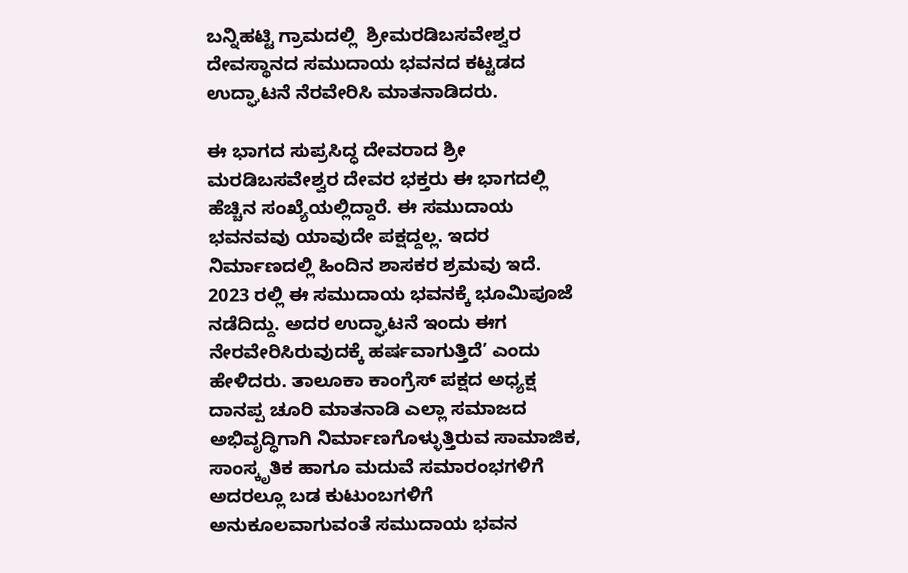ಬನ್ನಿಹಟ್ಟಿ ಗ್ರಾಮದಲ್ಲಿ  ಶ್ರೀಮರಡಿಬಸವೇಶ್ವರ ದೇವಸ್ಥಾನದ ಸಮುದಾಯ ಭವನದ ಕಟ್ಟಡದ ಉದ್ಘಾಟನೆ ನೆರವೇರಿಸಿ ಮಾತನಾಡಿದರು.

ಈ ಭಾಗದ ಸುಪ್ರಸಿದ್ಧ ದೇವರಾದ ಶ್ರೀ ಮರಡಿಬಸವೇಶ್ವರ ದೇವರ ಭಕ್ತರು ಈ ಭಾಗದಲ್ಲಿ ಹೆಚ್ಚಿನ ಸಂಖ್ಯೆಯಲ್ಲಿದ್ದಾರೆ. ಈ ಸಮುದಾಯ ಭವನವವು ಯಾವುದೇ ಪಕ್ಷದ್ದಲ್ಲ. ಇದರ ನಿರ್ಮಾಣದಲ್ಲಿ ಹಿಂದಿನ ಶಾಸಕರ ಶ್ರಮವು ಇದೆ.  2023 ರಲ್ಲಿ ಈ ಸಮುದಾಯ ಭವನಕ್ಕೆ ಭೂಮಿಪೂಜೆ ನಡೆದಿದ್ದು. ಅದರ ಉದ್ಘಾಟನೆ ಇಂದು ಈಗ ನೇರವೇರಿಸಿರುವುದಕ್ಕೆ ಹರ್ಷವಾಗುತ್ತಿದೆ’ ಎಂದು ಹೇಳಿದರು. ತಾಲೂಕಾ ಕಾಂಗ್ರೆಸ್ ಪಕ್ಷದ ಅಧ್ಯಕ್ಷ ದಾನಪ್ಪ ಚೂರಿ ಮಾತನಾಡಿ ಎಲ್ಲಾ ಸಮಾಜದ ಅಭಿವೃದ್ಧಿಗಾಗಿ ನಿರ್ಮಾಣಗೊಳ್ಳುತ್ತಿರುವ ಸಾಮಾಜಿಕ, ಸಾಂಸ್ಕೃತಿಕ ಹಾಗೂ ಮದುವೆ ಸಮಾರಂಭಗಳಿಗೆ ಅದರಲ್ಲೂ ಬಡ ಕುಟುಂಬಗಳಿಗೆ ಅನುಕೂಲವಾಗುವಂತೆ ಸಮುದಾಯ ಭವನ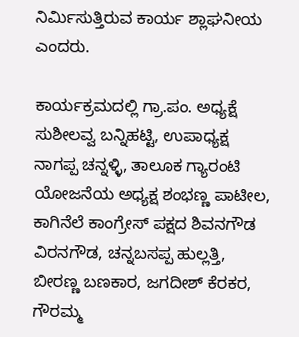ನಿರ್ಮಿಸುತ್ತಿರುವ ಕಾರ್ಯ ಶ್ಲಾಘನೀಯ ಎಂದರು.

ಕಾರ್ಯಕ್ರಮದಲ್ಲಿ ಗ್ರಾ.ಪಂ. ಅಧ್ಯಕ್ಷೆ ಸುಶೀಲವ್ವ ಬನ್ನಿಹಟ್ಟಿ, ಉಪಾಧ್ಯಕ್ಷ ನಾಗಪ್ಪ ಚನ್ನಳ್ಳಿ, ತಾಲೂಕ ಗ್ಯಾರಂಟಿ ಯೋಜನೆಯ ಅಧ್ಯಕ್ಷ ಶಂಭಣ್ಣ ಪಾಟೀಲ, ಕಾಗಿನೆಲೆ ಕಾಂಗ್ರೇಸ್ ಪಕ್ಷದ ಶಿವನಗೌಡ ವಿರನಗೌಡ, ಚನ್ನಬಸಪ್ಪ ಹುಲ್ಲತ್ತಿ, ಬೀರಣ್ಣ ಬಣಕಾರ, ಜಗದೀಶ್ ಕೆರಕರ, ಗೌರಮ್ಮ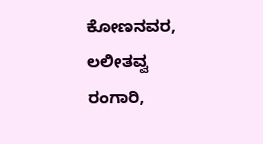ಕೋಣನವರ, ಲಲೀತವ್ವ ರಂಗಾರಿ,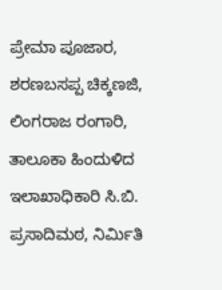ಪ್ರೇಮಾ ಪೂಜಾರ, ಶರಣಬಸಪ್ಪ ಚಿಕ್ಕಣಜಿ, ಲಿಂಗರಾಜ ರಂಗಾರಿ, ತಾಲೂಕಾ ಹಿಂದುಳಿದ ಇಲಾಖಾಧಿಕಾರಿ ಸಿ.ಬಿ. ಪ್ರಸಾದಿಮಠ, ನಿರ್ಮಿತಿ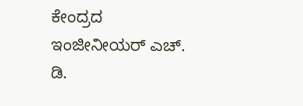ಕೇಂದ್ರದ ಇಂಜೀನೀಯರ್ ಎಚ್‌. ಡಿ.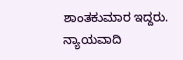ಶಾಂತಕುಮಾರ ಇದ್ದರು. ನ್ಯಾಯವಾದಿ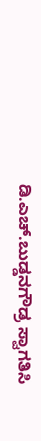ಡಿ.ಎಚ್‌.ಬುಡ್ಡನಗೌಡ್ರ ಸ್ವಾಗತಿಸಿ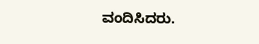ವಂದಿಸಿದರು.